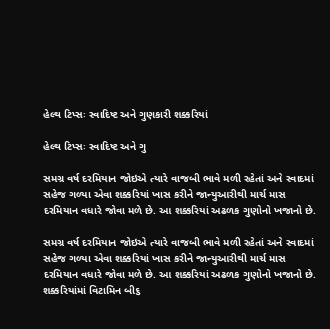હેલ્થ ટિપ્સઃ સ્વાદિષ્ટ અને ગુણકારી શક્કરિયાં

હેલ્થ ટિપ્સઃ સ્વાદિષ્ટ અને ગુ

સમગ્ર વર્ષ દરમિયાન જોઇએ ત્યારે વાજબી ભાવે મળી રહેતાં અને સ્વાદમાં સહેજ ગળ્યા એવા શક્કરિયાં ખાસ કરીને જાન્યુઆરીથી માર્ચ માસ દરમિયાન વધારે જોવા મળે છે. આ શક્કરિયાં અઢળક ગુણોનો ખજાનો છે.

સમગ્ર વર્ષ દરમિયાન જોઇએ ત્યારે વાજબી ભાવે મળી રહેતાં અને સ્વાદમાં સહેજ ગળ્યા એવા શક્કરિયાં ખાસ કરીને જાન્યુઆરીથી માર્ચ માસ દરમિયાન વધારે જોવા મળે છે. આ શક્કરિયાં અઢળક ગુણોનો ખજાનો છે.
શક્કરિયાંમાં વિટામિન બી૬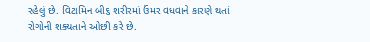રહેલું છે. વિટામિન બી૬ શરીરમાં ઉંમર વધવાને કારણે થતાં રોગોની શક્યતાને ઓછી કરે છે.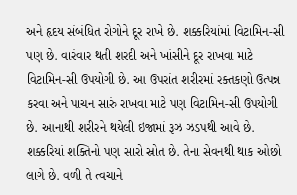અને હૃદય સંબંધિત રોગોને દૂર રાખે છે. શક્કરિયાંમાં વિટામિન-સી પણ છે. વારંવાર થતી શરદી અને ખાંસીને દૂર રાખવા માટે વિટામિન-સી ઉપયોગી છે. આ ઉપરાંત શરીરમાં રક્તકણો ઉત્પન્ન કરવા અને પાચન સારું રાખવા માટે પણ વિટામિન-સી ઉપયોગી છે. આનાથી શરીરને થયેલી ઇજામાં રૂઝ ઝડપથી આવે છે. શક્કરિયાં શક્તિનો પણ સારો સ્રોત છે. તેના સેવનથી થાક ઓછો લાગે છે. વળી તે ત્વચાને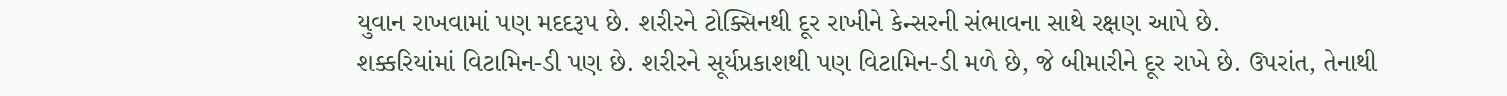યુવાન રાખવામાં પણ મદદરૂપ છે. શરીરને ટોક્સિનથી દૂર રાખીને કેન્સરની સંભાવના સાથે રક્ષણ આપે છે.
શક્કરિયાંમાં વિટામિન-ડી પણ છે. શરીરને સૂર્યપ્રકાશથી પણ વિટામિન-ડી મળે છે, જે બીમારીને દૂર રાખે છે. ઉપરાંત, તેનાથી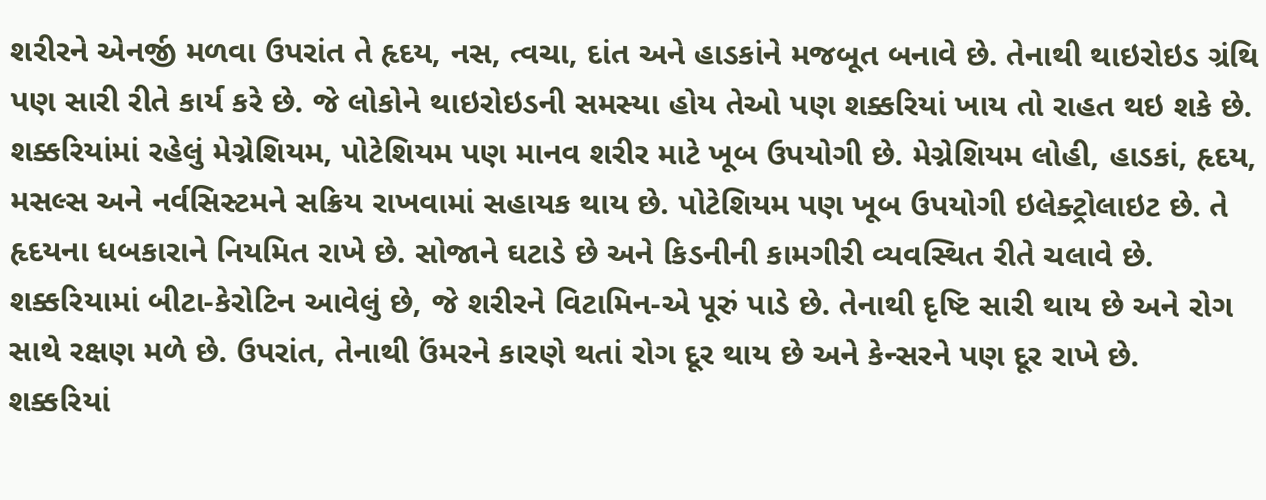શરીરને એનર્જી મળવા ઉપરાંત તે હૃદય, નસ, ત્વચા, દાંત અને હાડકાંને મજબૂત બનાવે છે. તેનાથી થાઇરોઇડ ગ્રંથિ પણ સારી રીતે કાર્ય કરે છે. જે લોકોને થાઇરોઇડની સમસ્યા હોય તેઓ પણ શક્કરિયાં ખાય તો રાહત થઇ શકે છે.
શક્કરિયાંમાં રહેલું મેગ્નેશિયમ, પોટેશિયમ પણ માનવ શરીર માટે ખૂબ ઉપયોગી છે. મેગ્નેશિયમ લોહી, હાડકાં, હૃદય, મસલ્સ અને નર્વસિસ્ટમને સક્રિય રાખવામાં સહાયક થાય છે. પોટેશિયમ પણ ખૂબ ઉપયોગી ઇલેક્ટ્રોલાઇટ છે. તે હૃદયના ધબકારાને નિયમિત રાખે છે. સોજાને ઘટાડે છે અને કિડનીની કામગીરી વ્યવસ્થિત રીતે ચલાવે છે.
શક્કરિયામાં બીટા-કેરોટિન આવેલું છે, જે શરીરને વિટામિન-એ પૂરું પાડે છે. તેનાથી દૃષ્ટિ સારી થાય છે અને રોગ સાથે રક્ષણ મળે છે. ઉપરાંત, તેનાથી ઉંમરને કારણે થતાં રોગ દૂર થાય છે અને કેન્સરને પણ દૂર રાખે છે.
શક્કરિયાં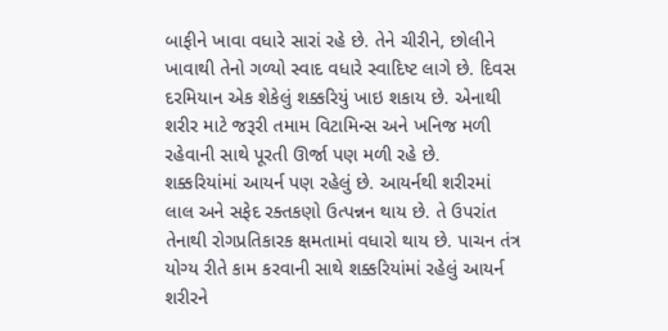બાફીને ખાવા વધારે સારાં રહે છે. તેને ચીરીને, છોલીને ખાવાથી તેનો ગળ્યો સ્વાદ વધારે સ્વાદિષ્ટ લાગે છે. દિવસ દરમિયાન એક શેકેલું શક્કરિયું ખાઇ શકાય છે. એનાથી શરીર માટે જરૂરી તમામ વિટામિન્સ અને ખનિજ મળી રહેવાની સાથે પૂરતી ઊર્જા પણ મળી રહે છે.
શક્કરિયાંમાં આયર્ન પણ રહેલું છે. આયર્નથી શરીરમાં લાલ અને સફેદ રક્તકણો ઉત્પન્નન થાય છે. તે ઉપરાંત તેનાથી રોગપ્રતિકારક ક્ષમતામાં વધારો થાય છે. પાચન તંત્ર યોગ્ય રીતે કામ કરવાની સાથે શક્કરિયાંમાં રહેલું આયર્ન શરીરને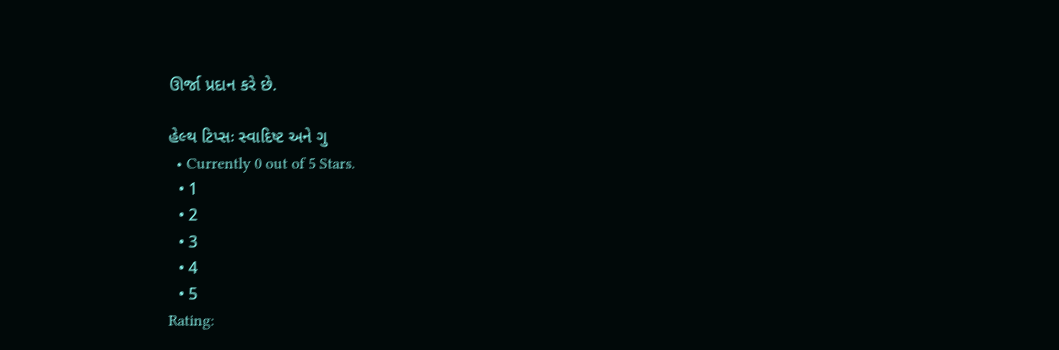ઊર્જા પ્રદાન કરે છે.

હેલ્થ ટિપ્સઃ સ્વાદિષ્ટ અને ગુ
  • Currently 0 out of 5 Stars.
  • 1
  • 2
  • 3
  • 4
  • 5
Rating: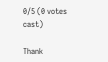0/5 (0 votes cast)

Thank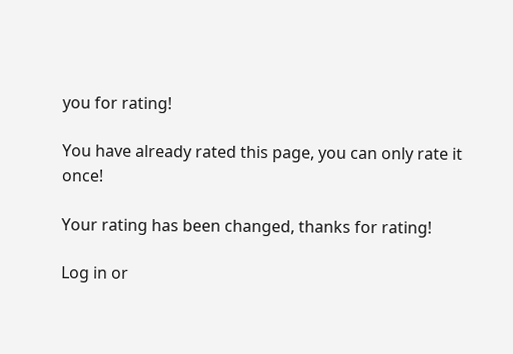you for rating!

You have already rated this page, you can only rate it once!

Your rating has been changed, thanks for rating!

Log in or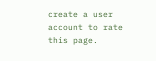create a user account to rate this page.